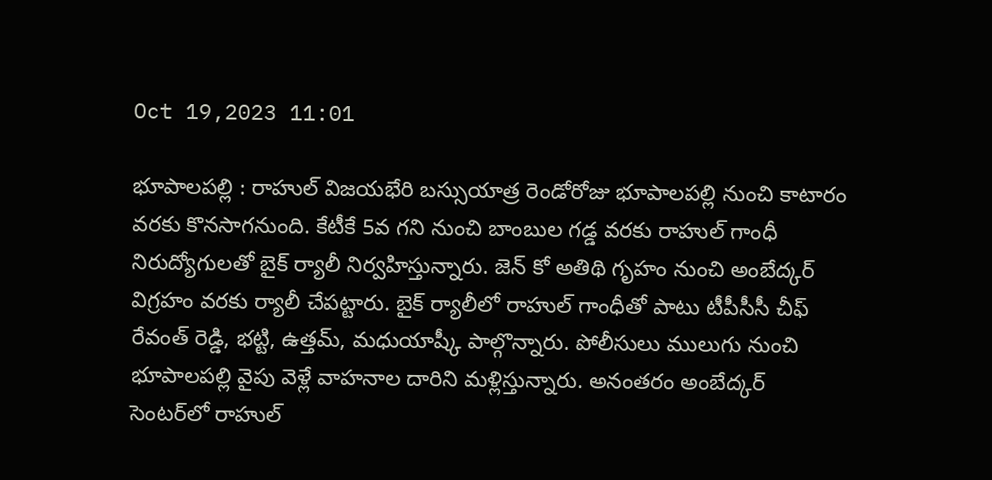Oct 19,2023 11:01

భూపాలపల్లి : రాహుల్‌ విజయభేరి బస్సుయాత్ర రెండోరోజు భూపాలపల్లి నుంచి కాటారం వరకు కొనసాగనుంది. కేటీకే 5వ గని నుంచి బాంబుల గడ్డ వరకు రాహుల్‌ గాంధీ నిరుద్యోగులతో బైక్‌ ర్యాలీ నిర్వహిస్తున్నారు. జెన్‌ కో అతిథి గృహం నుంచి అంబేద్కర్‌ విగ్రహం వరకు ర్యాలీ చేపట్టారు. బైక్‌ ర్యాలీలో రాహుల్‌ గాంధీతో పాటు టీపీసీసీ చీఫ్‌ రేవంత్‌ రెడ్డి, భట్టి, ఉత్తమ్‌, మధుయాష్కీ పాల్గొన్నారు. పోలీసులు ములుగు నుంచి భూపాలపల్లి వైపు వెళ్లే వాహనాల దారిని మళ్లిస్తున్నారు. అనంతరం అంబేద్కర్‌ సెంటర్‌లో రాహుల్‌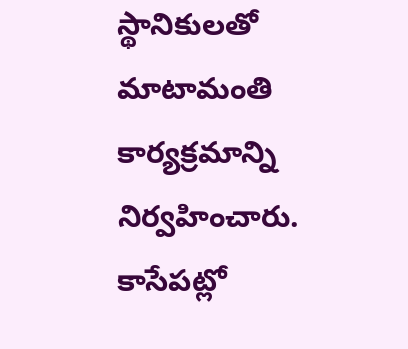స్థానికులతో మాటామంతి కార్యక్రమాన్ని నిర్వహించారు. కాసేపట్లో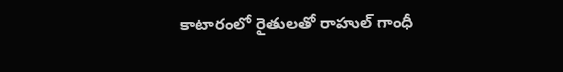కాటారంలో రైతులతో రాహుల్‌ గాంధీ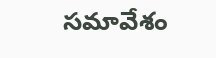సమావేశం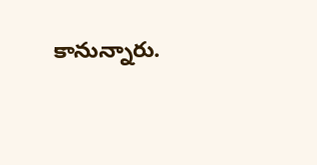కానున్నారు.